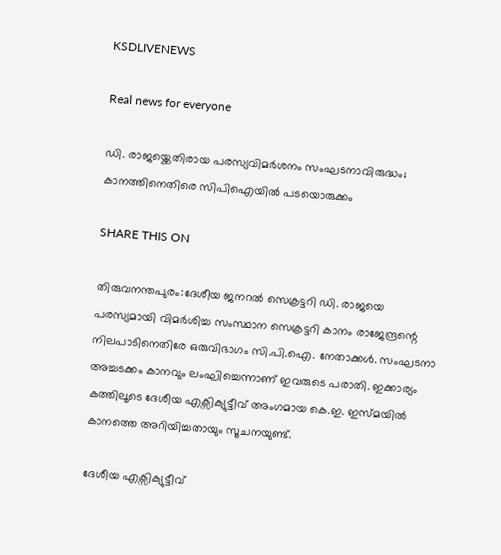KSDLIVENEWS

Real news for everyone

ഡി. രാജയ്ക്കെതിരായ പരസ്യവിമർശനം സംഘടനാവിരുദ്ധം; കാനത്തിനെതിരെ സിപിഐയില്‍ പടയൊരുക്കം

SHARE THIS ON

തിരുവനന്തപുരം:ദേശീയ ജനറൽ സെക്രട്ടറി ഡി. രാജയെ പരസ്യമായി വിമർശിച്ച സംസ്ഥാന സെക്രട്ടറി കാനം രാജേന്ദ്രന്റെ നിലപാടിനെതിരേ ഒരുവിഭാഗം സി.പി.ഐ. നേതാക്കൾ. സംഘടനാ അച്ചടക്കം കാനവും ലംഘിച്ചെന്നാണ് ഇവരുടെ പരാതി. ഇക്കാര്യം കത്തിലൂടെ ദേശീയ എക്സിക്യുട്ടീവ് അംഗമായ കെ.ഇ. ഇസ്മയിൽ കാനത്തെ അറിയിച്ചതായും സൂചനയുണ്ട്.

ദേശീയ എക്സിക്യുട്ടീവ്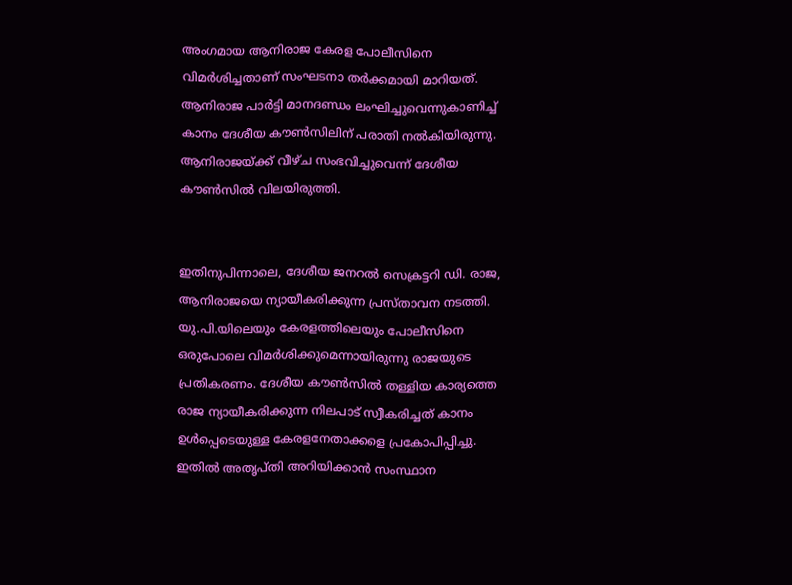അംഗമായ ആനിരാജ കേരള പോലീസിനെ വിമർശിച്ചതാണ് സംഘടനാ തർക്കമായി മാറിയത്. ആനിരാജ പാർട്ടി മാനദണ്ഡം ലംഘിച്ചുവെന്നുകാണിച്ച് കാനം ദേശീയ കൗൺസിലിന് പരാതി നൽകിയിരുന്നു. ആനിരാജയ്ക്ക് വീഴ്ച സംഭവിച്ചുവെന്ന് ദേശീയ കൗൺസിൽ വിലയിരുത്തി.


ഇതിനുപിന്നാലെ, ദേശീയ ജനറൽ സെക്രട്ടറി ഡി. രാജ, ആനിരാജയെ ന്യായീകരിക്കുന്ന പ്രസ്താവന നടത്തി. യു.പി.യിലെയും കേരളത്തിലെയും പോലീസിനെ ഒരുപോലെ വിമർശിക്കുമെന്നായിരുന്നു രാജയുടെ പ്രതികരണം. ദേശീയ കൗൺസിൽ തള്ളിയ കാര്യത്തെ രാജ ന്യായീകരിക്കുന്ന നിലപാട് സ്വീകരിച്ചത് കാനം ഉൾപ്പെടെയുള്ള കേരളനേതാക്കളെ പ്രകോപിപ്പിച്ചു. ഇതിൽ അതൃപ്തി അറിയിക്കാൻ സംസ്ഥാന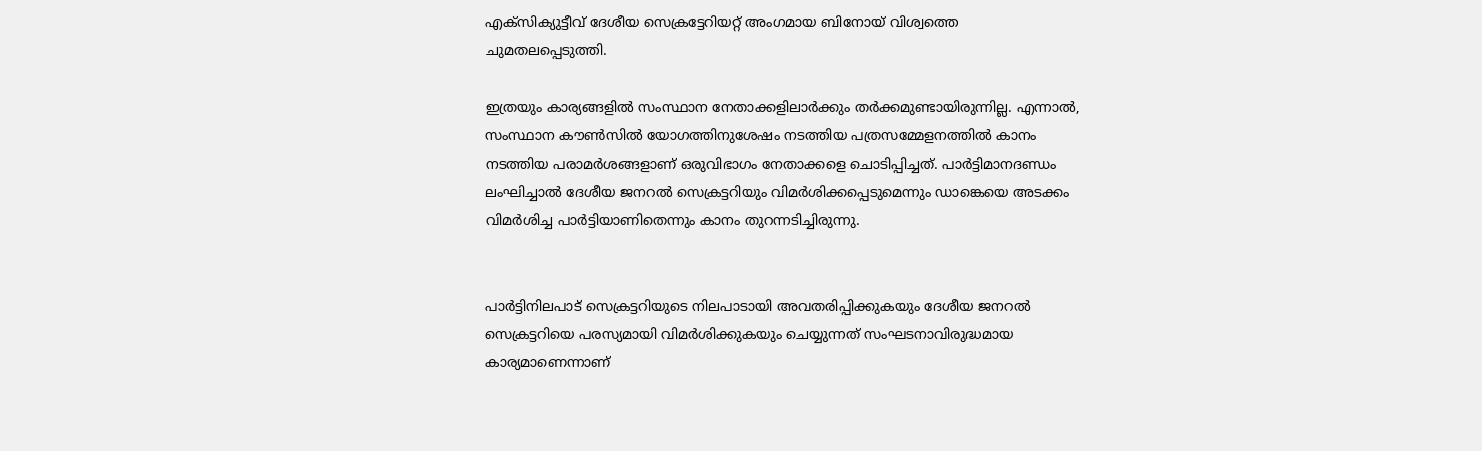എക്സിക്യുട്ടീവ് ദേശീയ സെക്രട്ടേറിയറ്റ് അംഗമായ ബിനോയ് വിശ്വത്തെ ചുമതലപ്പെടുത്തി.

ഇത്രയും കാര്യങ്ങളിൽ സംസ്ഥാന നേതാക്കളിലാർക്കും തർക്കമുണ്ടായിരുന്നില്ല. എന്നാൽ, സംസ്ഥാന കൗൺസിൽ യോഗത്തിനുശേഷം നടത്തിയ പത്രസമ്മേളനത്തിൽ കാനം നടത്തിയ പരാമർശങ്ങളാണ് ഒരുവിഭാഗം നേതാക്കളെ ചൊടിപ്പിച്ചത്. പാർട്ടിമാനദണ്ഡം ലംഘിച്ചാൽ ദേശീയ ജനറൽ സെക്രട്ടറിയും വിമർശിക്കപ്പെടുമെന്നും ഡാങ്കെയെ അടക്കം വിമർശിച്ച പാർട്ടിയാണിതെന്നും കാനം തുറന്നടിച്ചിരുന്നു.


പാർട്ടിനിലപാട് സെക്രട്ടറിയുടെ നിലപാടായി അവതരിപ്പിക്കുകയും ദേശീയ ജനറൽ സെക്രട്ടറിയെ പരസ്യമായി വിമർശിക്കുകയും ചെയ്യുന്നത് സംഘടനാവിരുദ്ധമായ കാര്യമാണെന്നാണ്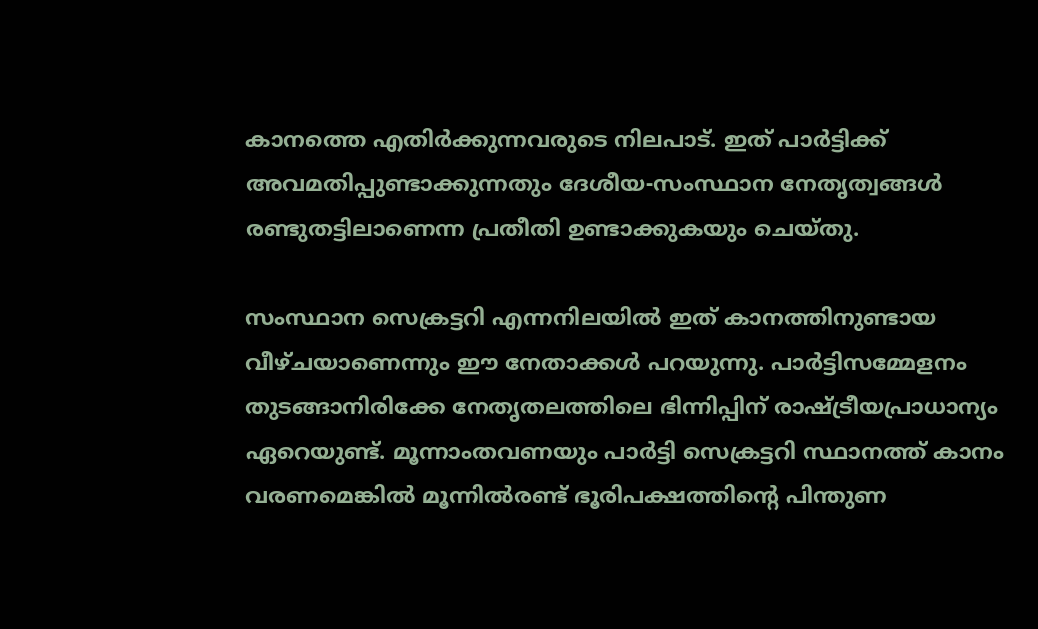കാനത്തെ എതിർക്കുന്നവരുടെ നിലപാട്. ഇത് പാർട്ടിക്ക് അവമതിപ്പുണ്ടാക്കുന്നതും ദേശീയ-സംസ്ഥാന നേതൃത്വങ്ങൾ രണ്ടുതട്ടിലാണെന്ന പ്രതീതി ഉണ്ടാക്കുകയും ചെയ്തു.

സംസ്ഥാന സെക്രട്ടറി എന്നനിലയിൽ ഇത് കാനത്തിനുണ്ടായ വീഴ്ചയാണെന്നും ഈ നേതാക്കൾ പറയുന്നു. പാർട്ടിസമ്മേളനം തുടങ്ങാനിരിക്കേ നേതൃതലത്തിലെ ഭിന്നിപ്പിന് രാഷ്ട്രീയപ്രാധാന്യം ഏറെയുണ്ട്. മൂന്നാംതവണയും പാർട്ടി സെക്രട്ടറി സ്ഥാനത്ത് കാനം വരണമെങ്കിൽ മൂന്നിൽരണ്ട് ഭൂരിപക്ഷത്തിന്റെ പിന്തുണ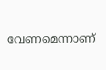വേണമെന്നാണ്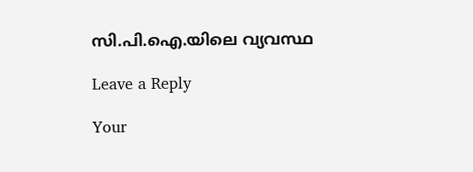സി.പി.ഐ.യിലെ വ്യവസ്ഥ

Leave a Reply

Your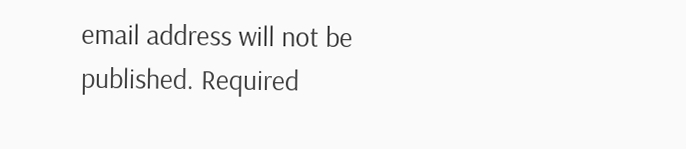email address will not be published. Required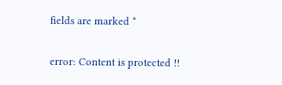fields are marked *

error: Content is protected !!